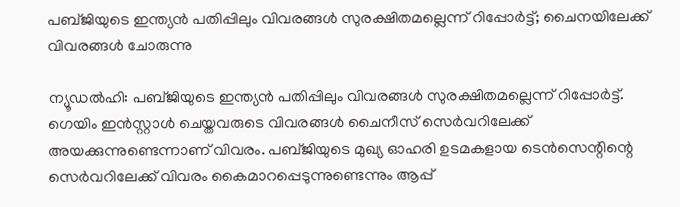പബ്ജിയുടെ ഇന്ത്യൻ പതിപ്പിലും വിവരങ്ങൾ സുരക്ഷിതമല്ലെന്ന് റിപ്പോർട്ട്; ചൈനയിലേക്ക് വിവരങ്ങൾ ചോരുന്നു

ന്യൂഡൽഹി: പബ്ജിയുടെ ഇന്ത്യൻ പതിപ്പിലും വിവരങ്ങൾ സുരക്ഷിതമല്ലെന്ന് റിപ്പോർട്ട്. ഗെയിം ഇൻസ്റ്റാൾ ചെയ്തവരുടെ വിവരങ്ങൾ ചൈനീസ് സെർവറിലേക്ക് അയക്കുന്നുണ്ടെന്നാണ് വിവരം. പബ്ജിയുടെ മുഖ്യ ഓഹരി ഉടമകളായ ടെൻസെന്റിന്റെ സെർവറിലേക്ക് വിവരം കൈമാറപ്പെടുന്നുണ്ടെന്നും ആപ്പ്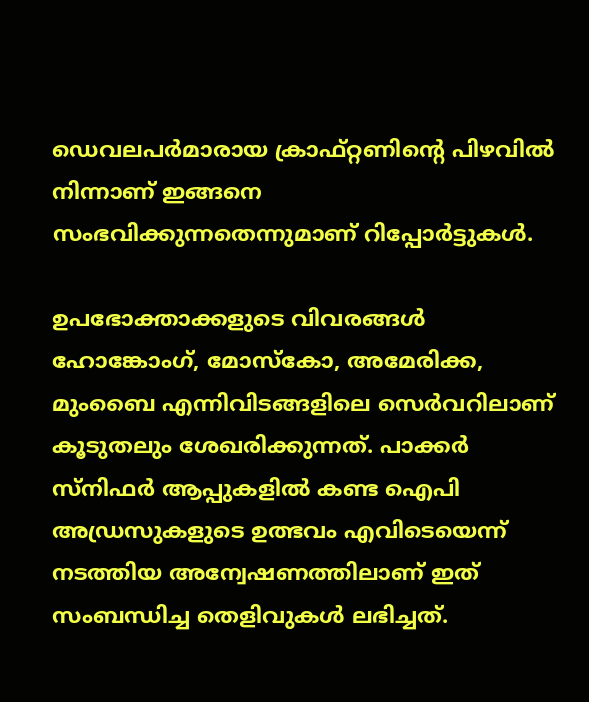ഡെവലപർമാരായ ക്രാഫ്റ്റണിന്റെ പിഴവിൽ നിന്നാണ് ഇങ്ങനെ സംഭവിക്കുന്നതെന്നുമാണ് റിപ്പോർട്ടുകൾ.

ഉപഭോക്താക്കളുടെ വിവരങ്ങൾ ഹോങ്കോംഗ്, മോസ്‌കോ, അമേരിക്ക, മുംബൈ എന്നിവിടങ്ങളിലെ സെർവറിലാണ് കൂടുതലും ശേഖരിക്കുന്നത്. പാക്കർ സ്‌നിഫർ ആപ്പുകളിൽ കണ്ട ഐപി അഡ്രസുകളുടെ ഉത്ഭവം എവിടെയെന്ന് നടത്തിയ അന്വേഷണത്തിലാണ് ഇത് സംബന്ധിച്ച തെളിവുകൾ ലഭിച്ചത്.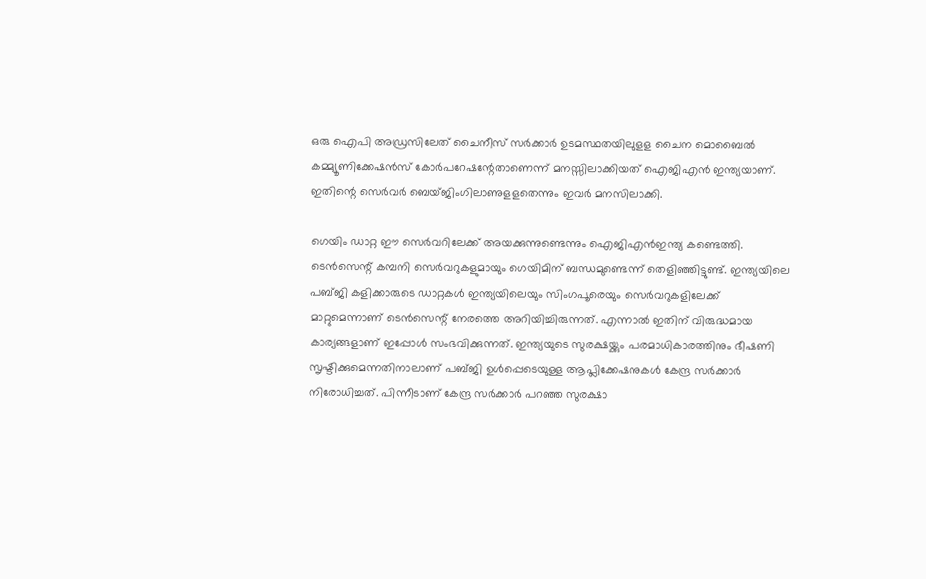ഒരു ഐപി അഡ്രസിലേത് ചൈനീസ് സർക്കാർ ഉടമസ്ഥതയിലുളള ചൈന മൊബൈൽ കമ്മ്യൂണിക്കേഷൻസ് കോർപറേഷന്റേതാണെന്ന് മനസ്സിലാക്കിയത് ഐജിഎൻ ഇന്ത്യയാണ്. ഇതിന്റെ സെർവർ ബെയ്ജിംഗിലാണുളളതെന്നും ഇവർ മനസിലാക്കി.

ഗെയിം ഡാറ്റ ഈ സെർവറിലേക്ക് അയക്കുന്നുണ്ടെന്നും ഐജിഎൻഇന്ത്യ കണ്ടെത്തി. ടെൻസെന്റ് കമ്പനി സെർവറുകളുമായും ഗെയിമിന് ബന്ധമുണ്ടെന്ന് തെളിഞ്ഞിട്ടുണ്ട്. ഇന്ത്യയിലെ പബ്ജി കളിക്കാരുടെ ഡാറ്റകൾ ഇന്ത്യയിലെയും സിംഗപൂരെയും സെർവറുകളിലേക്ക് മാറ്റുമെന്നാണ് ടെൻസെന്റ് നേരത്തെ അറിയിച്ചിരുന്നത്. എന്നാൽ ഇതിന് വിരുദ്ധമായ കാര്യങ്ങളാണ് ഇപ്പോൾ സംഭവിക്കുന്നത്. ഇന്ത്യയുടെ സുരക്ഷയ്ക്കും പരമാധികാരത്തിനും ഭീഷണി സൃഷ്ടിക്കുമെന്നതിനാലാണ് പബ്ജി ഉൾപ്പെടെയുള്ള ആപ്ലിക്കേഷനുകൾ കേന്ദ്ര സർക്കാർ നിരോധിച്ചത്. പിന്നീടാണ് കേന്ദ്ര സർക്കാർ പറഞ്ഞ സുരക്ഷാ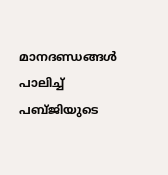മാനദണ്ഡങ്ങൾ പാലിച്ച് പബ്ജിയുടെ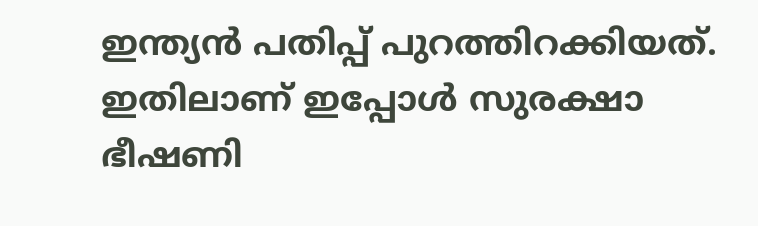ഇന്ത്യൻ പതിപ്പ് പുറത്തിറക്കിയത്. ഇതിലാണ് ഇപ്പോൾ സുരക്ഷാ ഭീഷണി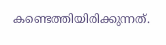കണ്ടെത്തിയിരിക്കുന്നത്.